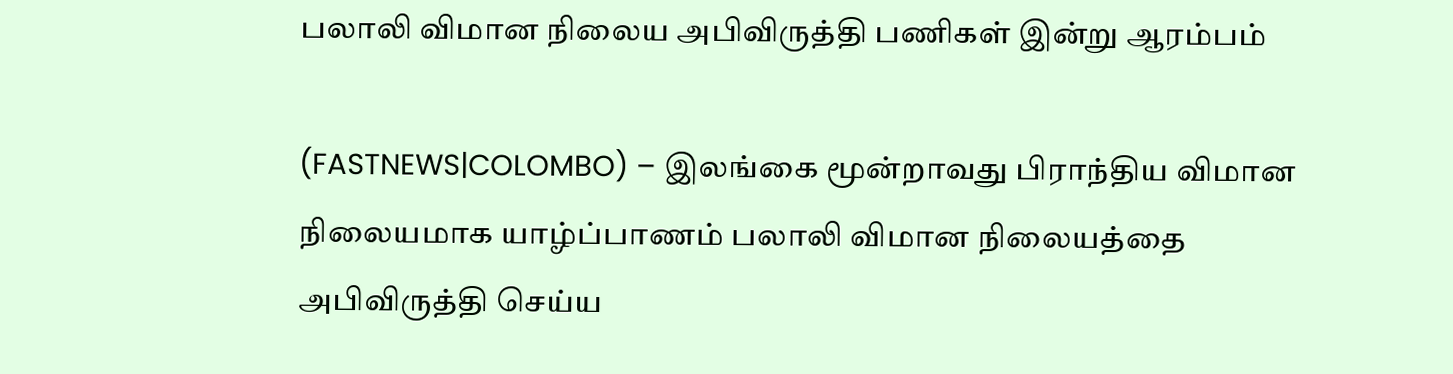பலாலி விமான நிலைய அபிவிருத்தி பணிகள் இன்று ஆரம்பம்

(FASTNEWS|COLOMBO) – இலங்கை மூன்றாவது பிராந்திய விமான நிலையமாக யாழ்ப்பாணம் பலாலி விமான நிலையத்தை அபிவிருத்தி செய்ய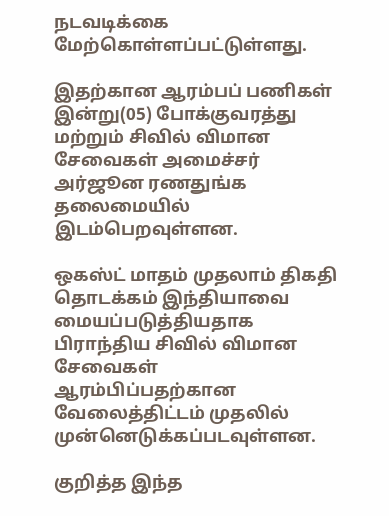நடவடிக்கை மேற்கொள்ளப்பட்டுள்ளது.

இதற்கான ஆரம்பப் பணிகள் இன்று(05) போக்குவரத்து மற்றும் சிவில் விமான சேவைகள் அமைச்சர் அர்ஜூன ரணதுங்க தலைமையில் இடம்பெறவுள்ளன.

ஒகஸ்ட் மாதம் முதலாம் திகதி தொடக்கம் இந்தியாவை மையப்படுத்தியதாக பிராந்திய சிவில் விமான சேவைகள் ஆரம்பிப்பதற்கான வேலைத்திட்டம் முதலில் முன்னெடுக்கப்படவுள்ளன.

குறித்த இந்த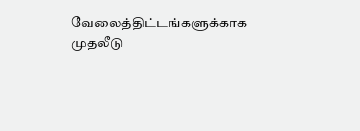வேலைத்திட்டங்களுக்காக முதலீடு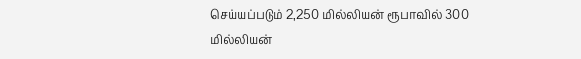செய்யப்படும் 2,250 மில்லியன் ரூபாவில் 300 மில்லியன்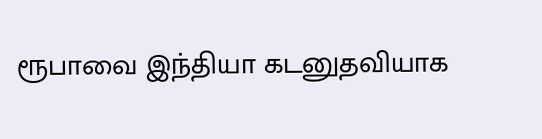ரூபாவை இந்தியா கடனுதவியாக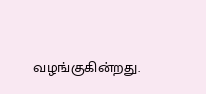வழங்குகின்றது.